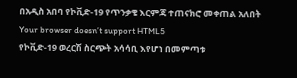በአዲስ አበባ የኮቪድ-19 የጥንቃቄ እርምጃ ተጠናክሮ መቀጠል አለበት
Your browser doesn’t support HTML5
የኮቪድ-19 ወረርሽ ስርጭት አሳሳቢ እየሆነ በመምጣቱ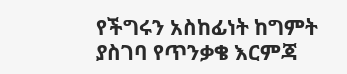የችግሩን አስከፊነት ከግምት ያስገባ የጥንቃቄ እርምጃ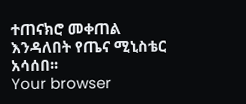ተጠናክሮ መቀጠል እንዳለበት የጤና ሚኒስቴር አሳሰበ፡፡
Your browser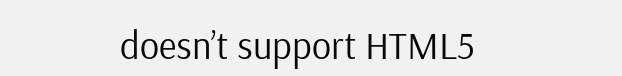doesn’t support HTML5